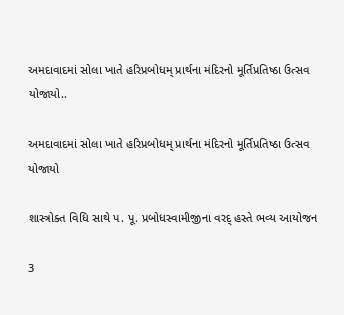અમદાવાદમાં સોલા ખાતે હરિપ્રબોધમ્ પ્રાર્થના મંદિરનો મૂર્તિપ્રતિષ્ઠા ઉત્સવ યોજાયો..

અમદાવાદમાં સોલા ખાતે હરિપ્રબોધમ્ પ્રાર્થના મંદિરનો મૂર્તિપ્રતિષ્ઠા ઉત્સવ યોજાયો

શાસ્ત્રોક્ત વિધિ સાથે પ. પૂ. પ્રબોધસ્વામીજીના વરદ્ હસ્તે ભવ્ય આયોજન

3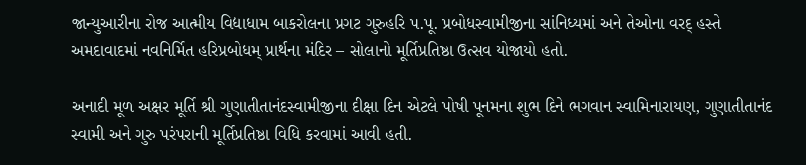જાન્યુઆરીના રોજ આત્મીય વિદ્યાધામ બાકરોલના પ્રગટ ગુરુહરિ પ.પૂ. પ્રબોધસ્વામીજીના સાંનિધ્યમાં અને તેઓના વરદ્ હસ્તે અમદાવાદમાં નવનિર્મિત હરિપ્રબોધમ્ પ્રાર્થના મંદિર – સોલાનો મૂર્તિપ્રતિષ્ઠા ઉત્સવ યોજાયો હતો.

અનાદી મૂળ અક્ષર મૂર્તિ શ્રી ગુણાતીતાનંદસ્વામીજીના દીક્ષા દિન એટલે પોષી પૂનમના શુભ દિને ભગવાન સ્વામિનારાયણ, ગુણાતીતાનંદ સ્વામી અને ગુરુ પરંપરાની મૂર્તિપ્રતિષ્ઠા વિધિ કરવામાં આવી હતી.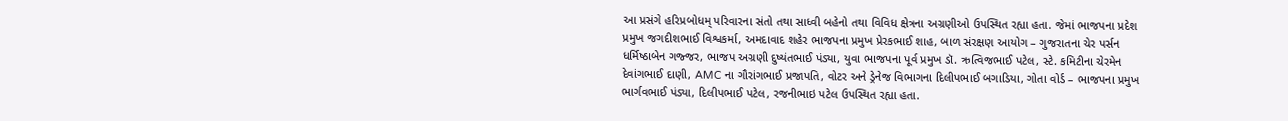આ પ્રસંગે હરિપ્રબોધમ્ પરિવારના સંતો તથા સાધ્વી બહેનો તથા વિવિધ ક્ષેત્રના અગ્રણીઓ ઉપસ્થિત રહ્યા હતા. જેમાં ભાજપના પ્રદેશ પ્રમુખ જગદીશભાઈ વિશ્વકર્મા, અમદાવાદ શહેર ભાજપના પ્રમુખ પ્રેરકભાઈ શાહ, બાળ સંરક્ષણ આયોગ – ગુજરાતના ચેર પર્સન ધર્મિષ્ઠાબેન ગજ્જર, ભાજપ અગ્રણી દુષ્યંતભાઈ પંડ્યા, યુવા ભાજપના પૂર્વ પ્રમુખ ડૉ. ઋત્વિજભાઈ પટેલ, સ્ટે. કમિટીના ચેરમેન દેવાંગભાઈ દાણી, AMC ના ગૌરાંગભાઈ પ્રજાપતિ, વોટર અને ડ્રેનેજ વિભાગના દિલીપભાઈ બગાડિયા, ગોતા વોર્ડ – ભાજપના પ્રમુખ ભાર્ગવભાઈ પંડ્યા, દિલીપભાઈ પટેલ, રજનીભાઇ પટેલ ઉપસ્થિત રહ્યા હતા.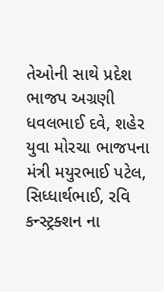તેઓની સાથે પ્રદેશ ભાજપ અગ્રણી ધવલભાઈ દવે, શહેર યુવા મોરચા ભાજપના મંત્રી મયુરભાઈ પટેલ, સિધ્ધાર્થભાઈ, રવિ કન્સ્ટ્રક્શન ના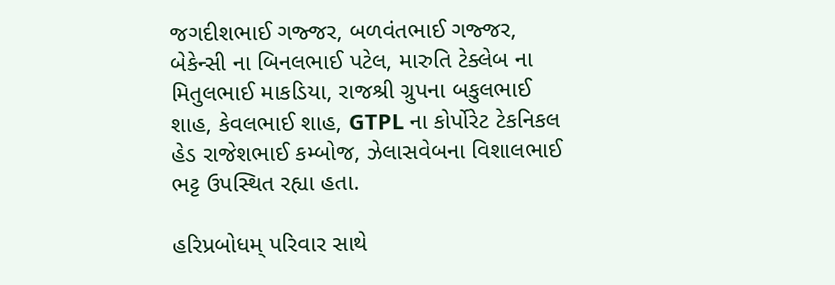જગદીશભાઈ ગજ્જર, બળવંતભાઈ ગજ્જર, બેકેન્સી ના બિનલભાઈ પટેલ, મારુતિ ટેક્લેબ ના મિતુલભાઈ માકડિયા, રાજશ્રી ગ્રુપના બકુલભાઈ શાહ, કેવલભાઈ શાહ, GTPL ના કોર્પોરેટ ટેકનિકલ હેડ રાજેશભાઈ કમ્બોજ, ઝેલાસવેબના વિશાલભાઈ ભટ્ટ ઉપસ્થિત રહ્યા હતા.

હરિપ્રબોધમ્ પરિવાર સાથે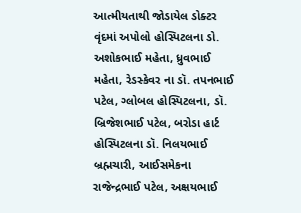આત્મીયતાથી જોડાયેલ ડોક્ટર વૃંદમાં અપોલો હોસ્પિટલના ડો. અશોકભાઈ મહેતા, ધ્રુવભાઈ મહેતા, રેડસ્કેવર ના ડૉ. તપનભાઈ પટેલ, ગ્લોબલ હોસ્પિટલના, ડૉ. બ્રિજેશભાઈ પટેલ, બરોડા હાર્ટ હોસ્પિટલના ડૉ. નિલયભાઈ બ્રહ્મચારી, આઈસમેકના રાજેન્દ્રભાઈ પટેલ, અક્ષયભાઈ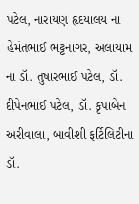પટેલ, નારાયણ હૃદયાલય ના હેમંતભાઈ ભટ્ટનાગર, અલાયામ ના ડૉ. તુષારભાઈ પટેલ, ડૉ. દીપેનભાઈ પટેલ, ડૉ. કૃપાબેન અરીવાલા, બાવીશી ફર્ટિલિટીના ડૉ.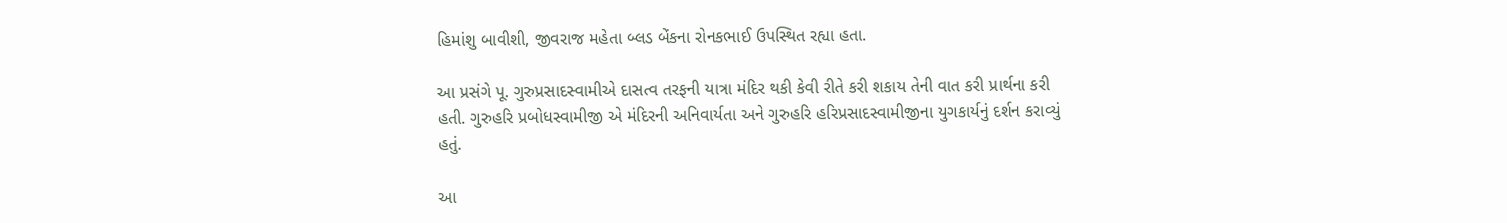હિમાંશુ બાવીશી, જીવરાજ મહેતા બ્લડ બેંકના રોનકભાઈ ઉપસ્થિત રહ્યા હતા.

આ પ્રસંગે પૂ. ગુરુપ્રસાદસ્વામીએ દાસત્વ તરફની યાત્રા મંદિર થકી કેવી રીતે કરી શકાય તેની વાત કરી પ્રાર્થના કરી હતી. ગુરુહરિ પ્રબોધસ્વામીજી એ મંદિરની અનિવાર્યતા અને ગુરુહરિ હરિપ્રસાદસ્વામીજીના યુગકાર્યનું દર્શન કરાવ્યું હતું.

આ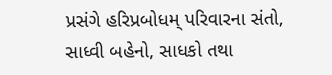પ્રસંગે હરિપ્રબોધમ્ પરિવારના સંતો, સાધ્વી બહેનો, સાધકો તથા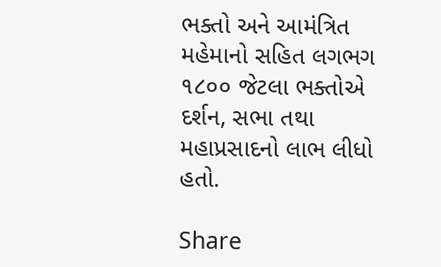ભક્તો અને આમંત્રિત મહેમાનો સહિત લગભગ ૧૮૦૦ જેટલા ભક્તોએ દર્શન, સભા તથા મહાપ્રસાદનો લાભ લીધો હતો.

Share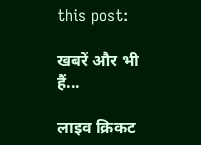this post:

खबरें और भी हैं...

लाइव क्रिकट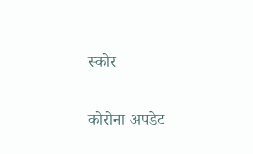स्कोर

कोरोना अपडेट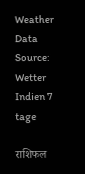Weather Data Source: Wetter Indien 7 tage

राशिफल